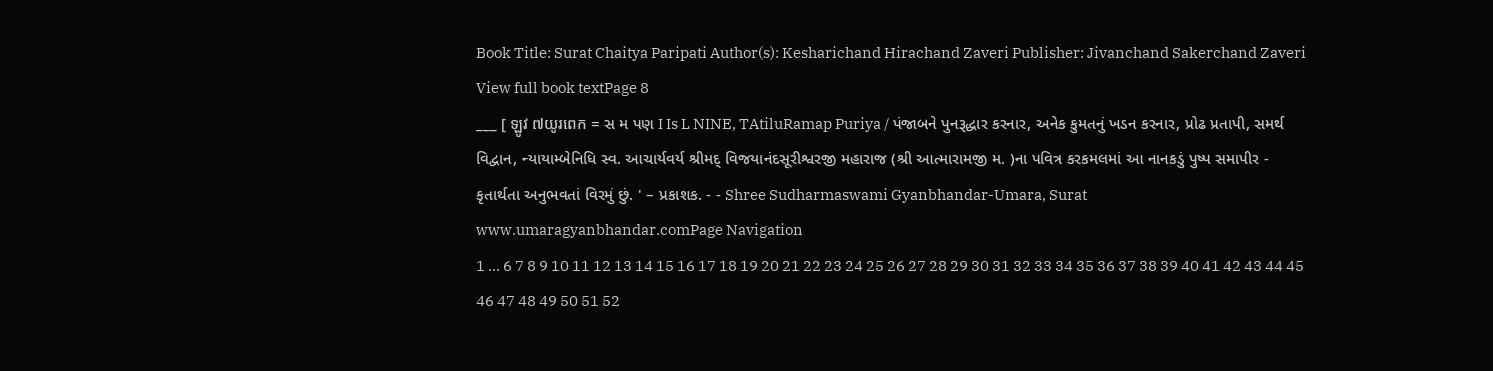Book Title: Surat Chaitya Paripati Author(s): Kesharichand Hirachand Zaveri Publisher: Jivanchand Sakerchand Zaveri View full book textPage 8
___ [ ឡូវ ៧យូរពេក = સ મ પણ I Is L NINE, TAtiluRamap Puriya / પંજાબને પુનરૂદ્ધાર કરનાર, અનેક કુમતનું ખડન કરનાર, પ્રોઢ પ્રતાપી, સમર્થ વિદ્વાન, ન્યાયામ્બેનિધિ સ્વ. આચાર્યવર્ય શ્રીમદ્ વિજયાનંદસૂરીશ્વરજી મહારાજ (શ્રી આત્મારામજી મ. )ના પવિત્ર કરકમલમાં આ નાનકડું પુષ્પ સમાપીર - કૃતાર્થતા અનુભવતાં વિરમું છું. ' – પ્રકાશક. - - Shree Sudharmaswami Gyanbhandar-Umara, Surat www.umaragyanbhandar.comPage Navigation
1 ... 6 7 8 9 10 11 12 13 14 15 16 17 18 19 20 21 22 23 24 25 26 27 28 29 30 31 32 33 34 35 36 37 38 39 40 41 42 43 44 45 46 47 48 49 50 51 52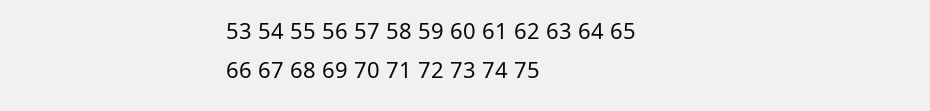53 54 55 56 57 58 59 60 61 62 63 64 65 66 67 68 69 70 71 72 73 74 75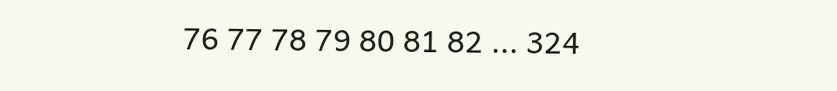76 77 78 79 80 81 82 ... 324